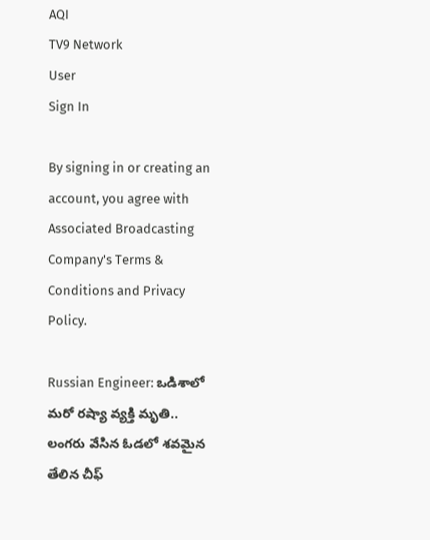AQI
TV9 Network
User
Sign In

By signing in or creating an account, you agree with Associated Broadcasting Company's Terms & Conditions and Privacy Policy.

Russian Engineer: ఒడిశాలో మ‌రో ర‌ష్యా వ్య‌క్తి మృతి.. లంగరు వేసిన ఓడలో శవమైన తేలిన చీఫ్‌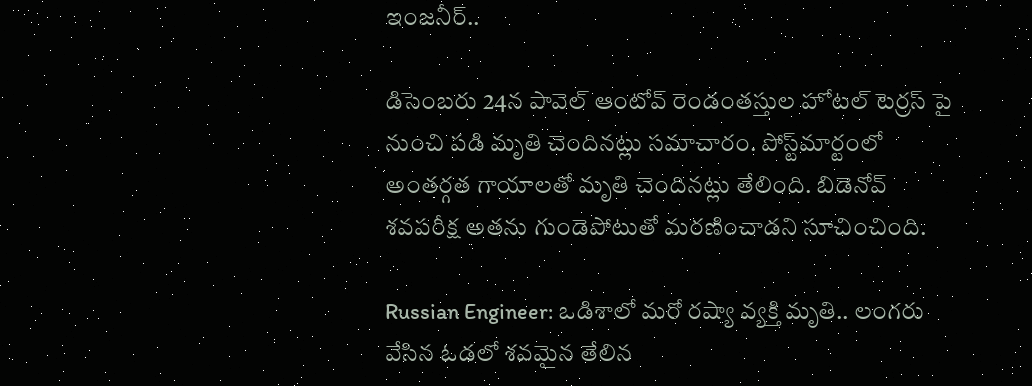ఇంజనీర్‌..

డిసెంబరు 24న పావెల్ ఆంటోవ్ రెండంతస్తుల హోటల్ టెర్రస్ పై నుంచి పడి మృతి చెందినట్లు సమాచారం. పోస్ట్‌మార్టంలో అంతర్గత గాయాలతో మృతి చెందినట్లు తేలింది. బిడెనోవ్ శవపరీక్ష అతను గుండెపోటుతో మరణించాడని సూచించింది.

Russian Engineer: ఒడిశాలో మ‌రో ర‌ష్యా వ్య‌క్తి మృతి.. లంగరు వేసిన ఓడలో శవమైన తేలిన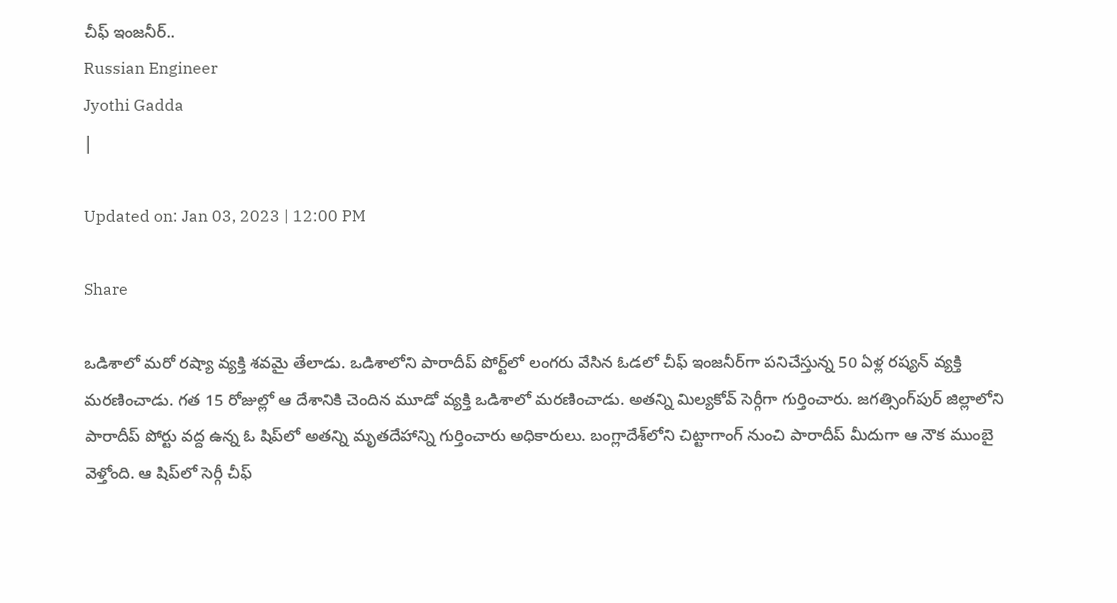చీఫ్‌ ఇంజనీర్‌..
Russian Engineer
Jyothi Gadda
|

Updated on: Jan 03, 2023 | 12:00 PM

Share

ఒడిశాలో మ‌రో ర‌ష్యా వ్య‌క్తి శ‌వ‌మై తేలాడు. ఒడిశాలోని పారాదీప్ పోర్ట్‌లో లంగరు వేసిన ఓడలో చీఫ్ ఇంజనీర్‌గా పనిచేస్తున్న 50 ఏళ్ల రష్యన్ వ్యక్తి మరణించాడు. గ‌త 15 రోజుల్లో ఆ దేశానికి చెందిన మూడో వ్య‌క్తి ఒడిశాలో మ‌ర‌ణించాడు. అత‌న్ని మిల్య‌కోవ్ సెర్గీగా గుర్తించారు. జ‌గ‌త్సింగ్‌పుర్ జిల్లాలోని పారాదీప్ పోర్టు వ‌ద్ద ఉన్న ఓ షిప్‌లో అత‌న్ని మృత‌దేహాన్ని గుర్తించారు అధికారులు. బంగ్లాదేశ్‌లోని చిట్టాగాంగ్ నుంచి పారాదీప్ మీదుగా ఆ నౌక ముంబై వెళ్తోంది. ఆ షిప్‌లో సెర్గీ చీఫ్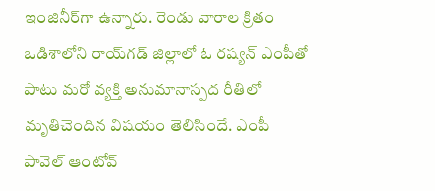ఇంజినీర్‌గా ఉన్నారు. రెండు వారాల క్రితం ఒడిశాలోని రాయ్‌గ‌డ్ జిల్లాలో ఓ ర‌ష్యన్ ఎంపీతో పాటు మ‌రో వ్య‌క్తి అనుమానాస్ప‌ద రీతిలో మృతిచెందిన విష‌యం తెలిసిందే. ఎంపీ పావెల్ ఆంటోవ్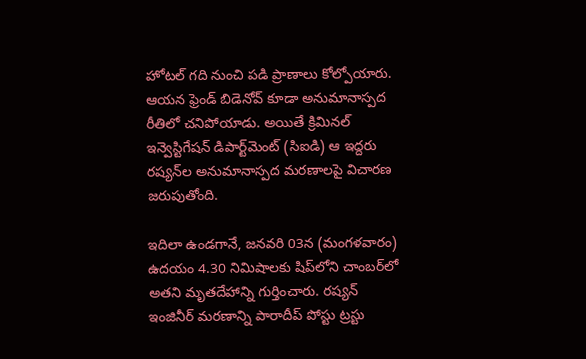హోట‌ల్ గ‌ది నుంచి ప‌డి ప్రాణాలు కోల్పోయారు. ఆయ‌న ఫ్రెండ్ బిడెనోవ్ కూడా అనుమానాస్ప‌ద రీతిలో చ‌నిపోయాడు. అయితే క్రిమినల్ ఇన్వెస్టిగేషన్ డిపార్ట్‌మెంట్ (సిఐడి) ఆ ఇద్దరు రష్యన్‌ల అనుమానాస్పద మరణాలపై విచారణ జరుపుతోంది.

ఇదిలా ఉండగానే, జనవరి 03న (మంగళవారం) ఉద‌యం 4.30 నిమిషాల‌కు షిప్‌లోని చాంబ‌ర్‌లో అత‌ని మృత‌దేహాన్ని గుర్తించారు. ర‌ష్య‌న్ ఇంజినీర్ మ‌ర‌ణాన్ని పారాదీప్ పోస్టు ట్ర‌స్టు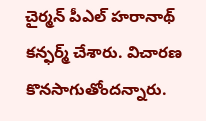చైర్మ‌న్ పీఎల్ హ‌రానాథ్ క‌న్ఫ‌ర్మ్ చేశారు. విచార‌ణ కొన‌సాగుతోంద‌న్నారు.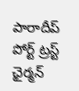పారాదీప్ పోర్ట్ ట్రస్ట్ ఛైర్మన్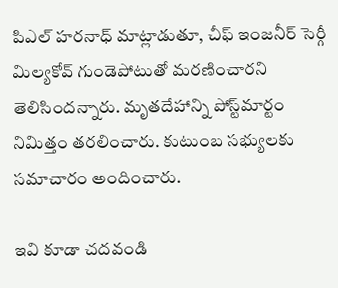పిఎల్ హరనాధ్ మాట్లాడుతూ, చీఫ్ ఇంజనీర్ సెర్గీ మిల్యకోవ్ గుండెపోటుతో మరణించారని తెలిసిందన్నారు. మృతదేహాన్ని పోస్ట్‌మార్టం నిమిత్తం తరలించారు. కుటుంబ సభ్యులకు సమాచారం అందించారు.

ఇవి కూడా చదవండి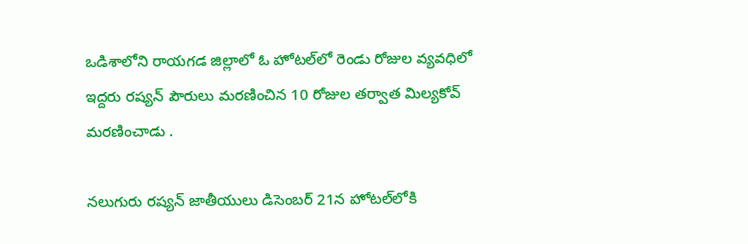ఒడిశాలోని రాయగడ జిల్లాలో ఓ హోటల్‌లో రెండు రోజుల వ్యవధిలో ఇద్దరు రష్యన్ పౌరులు మరణించిన 10 రోజుల తర్వాత మిల్యకోవ్ మరణించాడు .

నలుగురు రష్యన్ జాతీయులు డిసెంబర్ 21న హోటల్‌లోకి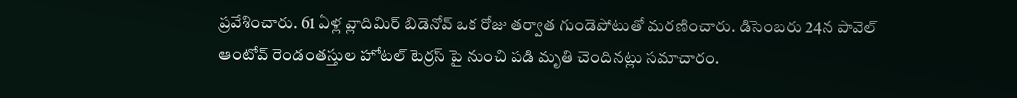ప్రవేశించారు. 61 ఏళ్ల వ్లాదిమిర్ బిడెనోవ్ ఒక రోజు తర్వాత గుండెపోటుతో మరణించారు. డిసెంబరు 24న పావెల్ ఆంటోవ్ రెండంతస్తుల హోటల్ టెర్రస్ పై నుంచి పడి మృతి చెందినట్లు సమాచారం.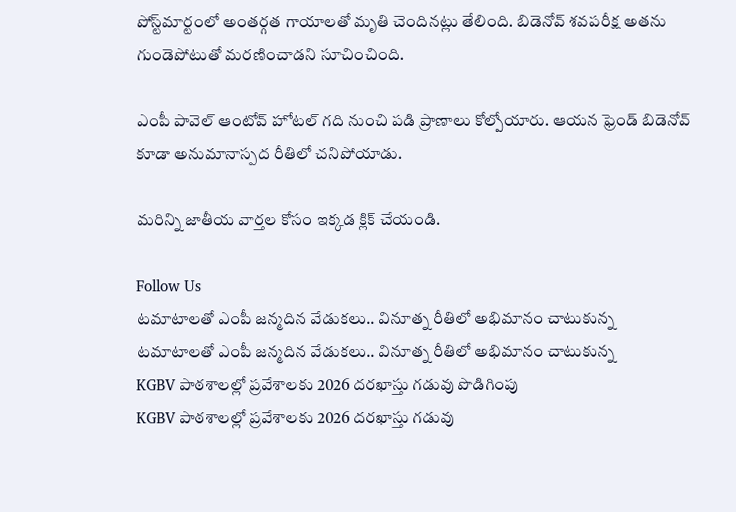పోస్ట్‌మార్టంలో అంతర్గత గాయాలతో మృతి చెందినట్లు తేలింది. బిడెనోవ్ శవపరీక్ష అతను గుండెపోటుతో మరణించాడని సూచించింది.

ఎంపీ పావెల్ ఆంటోవ్ హోట‌ల్ గ‌ది నుంచి ప‌డి ప్రాణాలు కోల్పోయారు. ఆయ‌న ఫ్రెండ్ బిడెనోవ్ కూడా అనుమానాస్ప‌ద రీతిలో చ‌నిపోయాడు.

మరిన్ని జాతీయ వార్తల కోసం ఇక్కడ క్లిక్ చేయండి.

Follow Us
టమాటాలతో ఎంపీ జన్మదిన వేడుకలు.. వినూత్న రీతిలో అభిమానం చాటుకున్న
టమాటాలతో ఎంపీ జన్మదిన వేడుకలు.. వినూత్న రీతిలో అభిమానం చాటుకున్న
KGBV పాఠశాలల్లో ప్రవేశాలకు 2026 దరఖాస్తు గడువు పొడిగింపు
KGBV పాఠశాలల్లో ప్రవేశాలకు 2026 దరఖాస్తు గడువు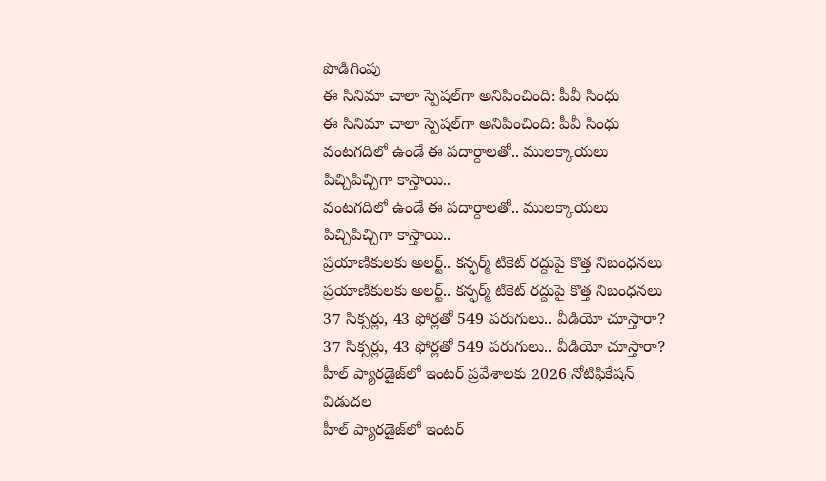పొడిగింపు
ఈ సినిమా చాలా స్పెషల్‌గా అనిపించింది: పీవీ సింధు
ఈ సినిమా చాలా స్పెషల్‌గా అనిపించింది: పీవీ సింధు
వంటగదిలో ఉండే ఈ పదార్దాలతో.. ములక్కాయలు పిచ్చిపిచ్చిగా కాస్తాయి..
వంటగదిలో ఉండే ఈ పదార్దాలతో.. ములక్కాయలు పిచ్చిపిచ్చిగా కాస్తాయి..
ప్రయాణికులకు అలర్ట్.. కన్ఫర్మ్ టికెట్ రద్దుపై కొత్త నిబంధనలు
ప్రయాణికులకు అలర్ట్.. కన్ఫర్మ్ టికెట్ రద్దుపై కొత్త నిబంధనలు
37 సిక్సర్లు, 43 ఫోర్లతో 549 పరుగులు.. వీడియో చూస్తారా?
37 సిక్సర్లు, 43 ఫోర్లతో 549 పరుగులు.. వీడియో చూస్తారా?
హీల్‌ ప్యారడైజ్‌లో ఇంటర్ ప్రవేశాలకు 2026 నోటిఫికేషన్‌ విడుదల
హీల్‌ ప్యారడైజ్‌లో ఇంటర్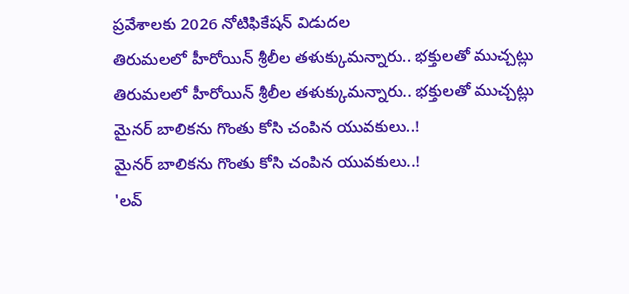ప్రవేశాలకు 2026 నోటిఫికేషన్‌ విడుదల
తిరుమలలో హీరోయిన్ శ్రీలీల తళుక్కుమన్నారు.. భక్తులతో ముచ్చట్లు
తిరుమలలో హీరోయిన్ శ్రీలీల తళుక్కుమన్నారు.. భక్తులతో ముచ్చట్లు
మైనర్ బాలికను గొంతు కోసి చంపిన యువకులు..!
మైనర్ బాలికను గొంతు కోసి చంపిన యువకులు..!
'లవ్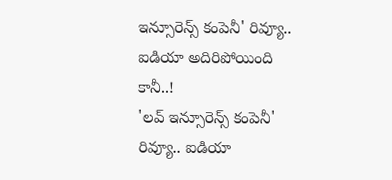ఇన్సూరెన్స్ కంపెనీ' రివ్యూ.. ఐడియా అదిరిపోయింది కానీ..!
'లవ్ ఇన్సూరెన్స్ కంపెనీ' రివ్యూ.. ఐడియా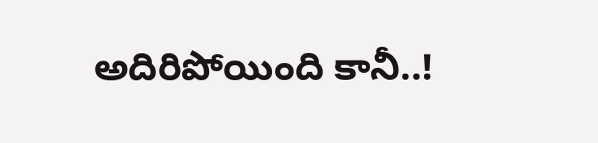అదిరిపోయింది కానీ..!